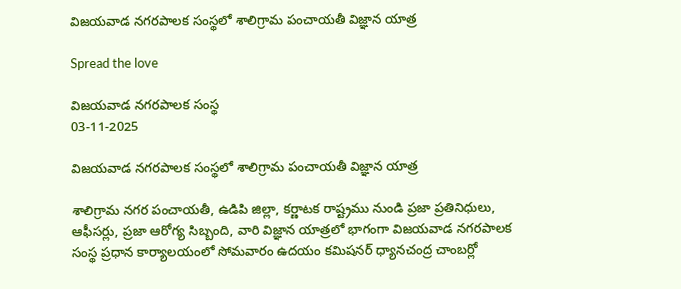విజయవాడ నగరపాలక సంస్థలో శాలిగ్రామ పంచాయతీ విజ్ఞాన యాత్ర

Spread the love

విజయవాడ నగరపాలక సంస్థ
03-11-2025

విజయవాడ నగరపాలక సంస్థలో శాలిగ్రామ పంచాయతీ విజ్ఞాన యాత్ర

శాలిగ్రామ నగర పంచాయతీ, ఉడిపి జిల్లా, కర్ణాటక రాష్ట్రము నుండి ప్రజా ప్రతినిధులు, ఆఫీసర్లు, ప్రజా ఆరోగ్య సిబ్బంది, వారి విజ్ఞాన యాత్రలో భాగంగా విజయవాడ నగరపాలక సంస్థ ప్రధాన కార్యాలయంలో సోమవారం ఉదయం కమిషనర్ ధ్యానచంద్ర చాంబర్లో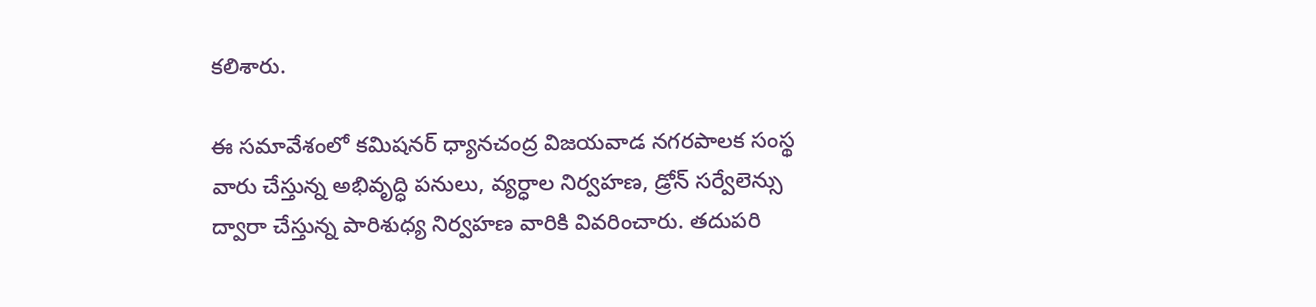కలిశారు.

ఈ సమావేశంలో కమిషనర్ ధ్యానచంద్ర విజయవాడ నగరపాలక సంస్థ వారు చేస్తున్న అభివృద్ధి పనులు, వ్యర్ధాల నిర్వహణ, డ్రోన్ సర్వేలెన్సు ద్వారా చేస్తున్న పారిశుధ్య నిర్వహణ వారికి వివరించారు. తదుపరి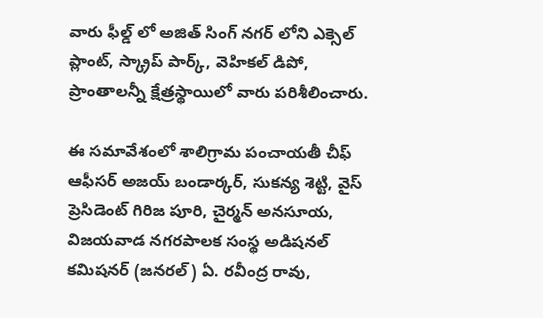వారు ఫీల్డ్ లో అజిత్ సింగ్ నగర్ లోని ఎక్సెల్ ప్లాంట్, స్క్రాప్ పార్క్, వెహికల్ డిపో, ప్రాంతాలన్నీ క్షేత్రస్థాయిలో వారు పరిశీలించారు.

ఈ సమావేశంలో శాలిగ్రామ పంచాయతీ చీఫ్ ఆఫీసర్ అజయ్ బండార్కర్, సుకన్య శెట్టి, వైస్ ప్రెసిడెంట్ గిరిజ పూరి, చైర్మన్ అనసూయ, విజయవాడ నగరపాలక సంస్థ అడిషనల్ కమిషనర్ (జనరల్) ఏ. రవీంద్ర రావు,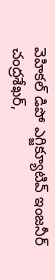వెహికల్ డిపో ఎగ్జిక్యూటివ్ ఇంజనీర్ చంద్రశేఖర్,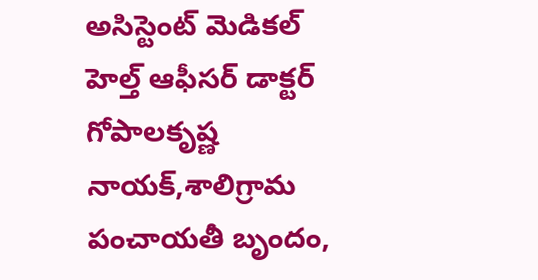అసిస్టెంట్ మెడికల్ హెల్త్ ఆఫీసర్ డాక్టర్ గోపాలకృష్ణ నాయక్,శాలిగ్రామ పంచాయతీ బృందం,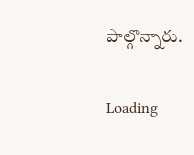పాల్గొన్నారు.

Loading